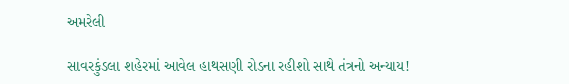અમરેલી

સાવરકુંડલા શહેરમાં આવેલ હાથસણી રોડના રહીશો સાથે તંત્રનો અન્યાય!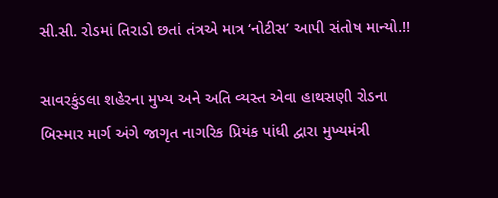સી.સી. રોડમાં તિરાડો છતાં તંત્રએ માત્ર ‘નોટીસ’ આપી સંતોષ માન્યો.!!

સાવરકુંડલા શહેરના મુખ્ય અને અતિ વ્યસ્ત એવા હાથસણી રોડના બિસ્માર માર્ગ અંગે જાગૃત નાગરિક પ્રિયંક પાંધી દ્વારા મુખ્યમંત્રી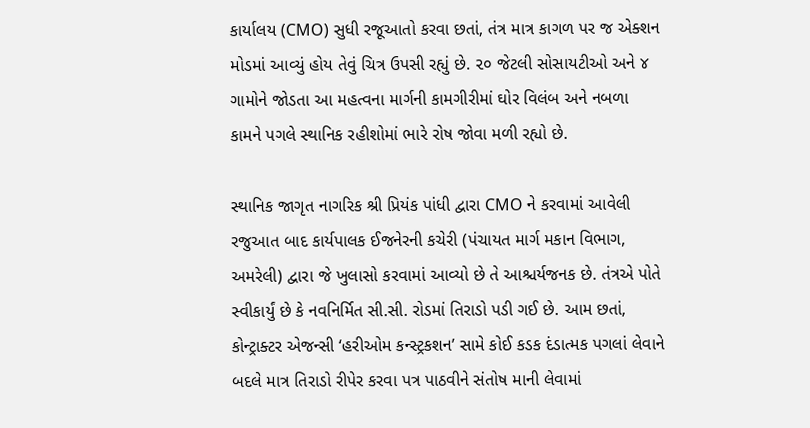કાર્યાલય (CMO) સુધી રજૂઆતો કરવા છતાં, તંત્ર માત્ર કાગળ પર જ એક્શન મોડમાં આવ્યું હોય તેવું ચિત્ર ઉપસી રહ્યું છે. ૨૦ જેટલી સોસાયટીઓ અને ૪ ગામોને જોડતા આ મહત્વના માર્ગની કામગીરીમાં ઘોર વિલંબ અને નબળા કામને પગલે સ્થાનિક રહીશોમાં ભારે રોષ જોવા મળી રહ્યો છે.

સ્થાનિક જાગૃત નાગરિક શ્રી પ્રિયંક પાંધી દ્વારા CMO ને કરવામાં આવેલી રજુઆત બાદ કાર્યપાલક ઈજનેરની કચેરી (પંચાયત માર્ગ મકાન વિભાગ, અમરેલી) દ્વારા જે ખુલાસો કરવામાં આવ્યો છે તે આશ્ચર્યજનક છે. તંત્રએ પોતે સ્વીકાર્યું છે કે નવનિર્મિત સી.સી. રોડમાં તિરાડો પડી ગઈ છે. આમ છતાં, કોન્ટ્રાક્ટર એજન્સી ‘હરીઓમ કન્સ્ટ્રકશન’ સામે કોઈ કડક દંડાત્મક પગલાં લેવાને બદલે માત્ર તિરાડો રીપેર કરવા પત્ર પાઠવીને સંતોષ માની લેવામાં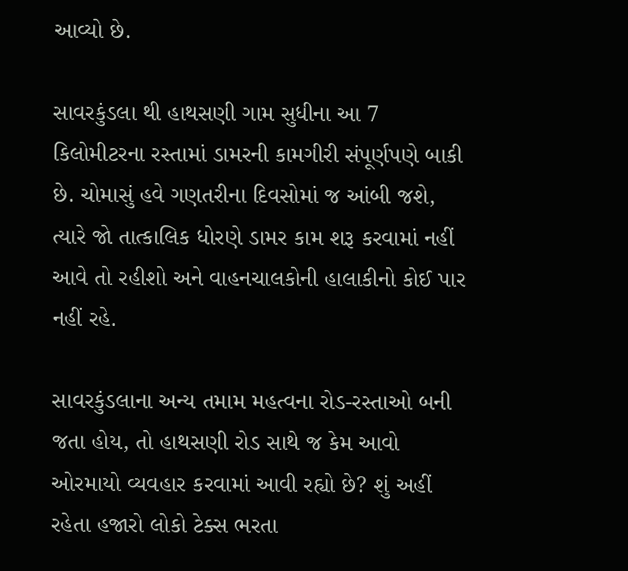આવ્યો છે.

સાવરકુંડલા થી હાથસણી ગામ સુધીના આ 7 કિલોમીટરના રસ્તામાં ડામરની કામગીરી સંપૂર્ણપણે બાકી છે. ચોમાસું હવે ગણતરીના દિવસોમાં જ આંબી જશે, ત્યારે જો તાત્કાલિક ધોરણે ડામર કામ શરૂ કરવામાં નહીં આવે તો રહીશો અને વાહનચાલકોની હાલાકીનો કોઈ પાર નહીં રહે.

સાવરકુંડલાના અન્ય તમામ મહત્વના રોડ-રસ્તાઓ બની જતા હોય, તો હાથસણી રોડ સાથે જ કેમ આવો ઓરમાયો વ્યવહાર કરવામાં આવી રહ્યો છે? શું અહીં રહેતા હજારો લોકો ટેક્સ ભરતા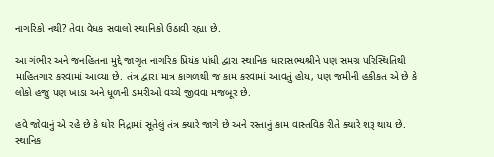નાગરિકો નથી? તેવા વેધક સવાલો સ્થાનિકો ઉઠાવી રહ્યા છે.

આ ગંભીર અને જનહિતના મુદ્દે જાગૃત નાગરિક પ્રિયંક પાંધી દ્વારા સ્થાનિક ધારાસભ્યશ્રીને પણ સમગ્ર પરિસ્થિતિથી માહિતગાર કરવામાં આવ્યા છે. તંત્ર દ્વારા માત્ર કાગળથી જ કામ કરવામાં આવતું હોય, પણ જમીની હકીકત એ છે કે લોકો હજુ પણ ખાડા અને ધૂળની ડમરીઓ વચ્ચે જીવવા મજબૂર છે.

હવે જોવાનું એ રહે છે કે ઘોર નિદ્રામાં સૂતેલું તંત્ર ક્યારે જાગે છે અને રસ્તાનું કામ વાસ્તવિક રીતે ક્યારે શરૂ થાય છે. સ્થાનિક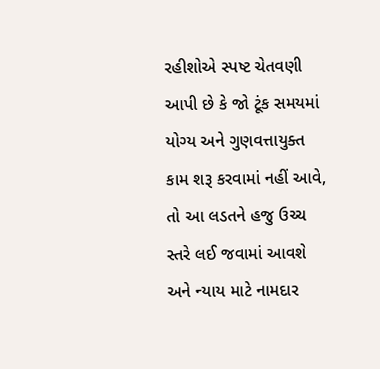રહીશોએ સ્પષ્ટ ચેતવણી આપી છે કે જો ટૂંક સમયમાં યોગ્ય અને ગુણવત્તાયુક્ત કામ શરૂ કરવામાં નહીં આવે, તો આ લડતને હજુ ઉચ્ચ સ્તરે લઈ જવામાં આવશે અને ન્યાય માટે નામદાર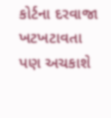કોર્ટના દરવાજા ખટખટાવતા પણ અચકાશે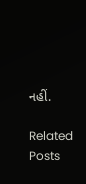નહીં.

Related Posts